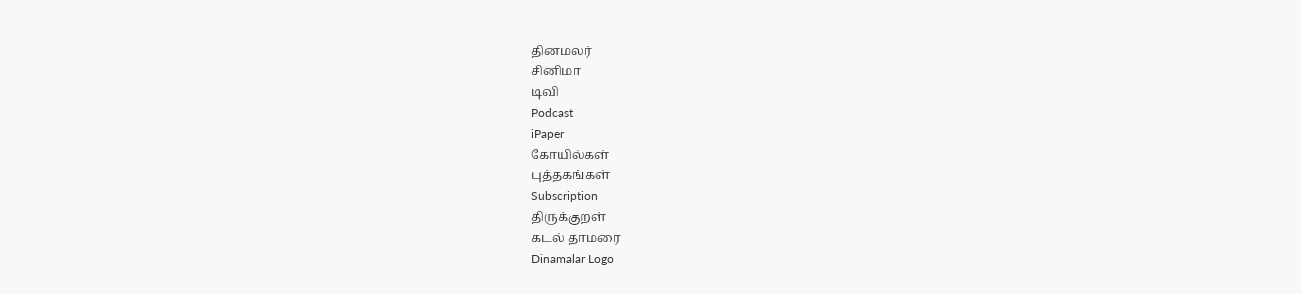தினமலர்
சினிமா
டிவி
Podcast
iPaper
கோயில்கள்
புத்தகங்கள்
Subscription
திருக்குறள்
கடல் தாமரை
Dinamalar Logo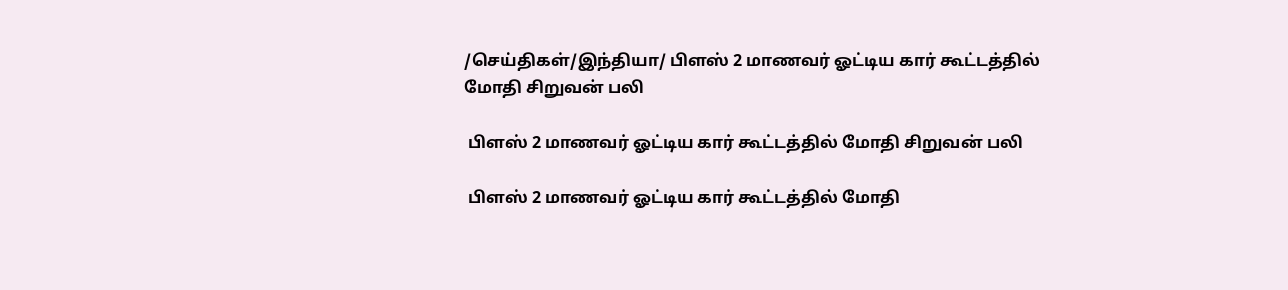/செய்திகள்/இந்தியா/ பிளஸ் 2 மாணவர் ஓட்டிய கார் கூட்டத்தில் மோதி சிறுவன் பலி

 பிளஸ் 2 மாணவர் ஓட்டிய கார் கூட்டத்தில் மோதி சிறுவன் பலி

 பிளஸ் 2 மாணவர் ஓட்டிய கார் கூட்டத்தில் மோதி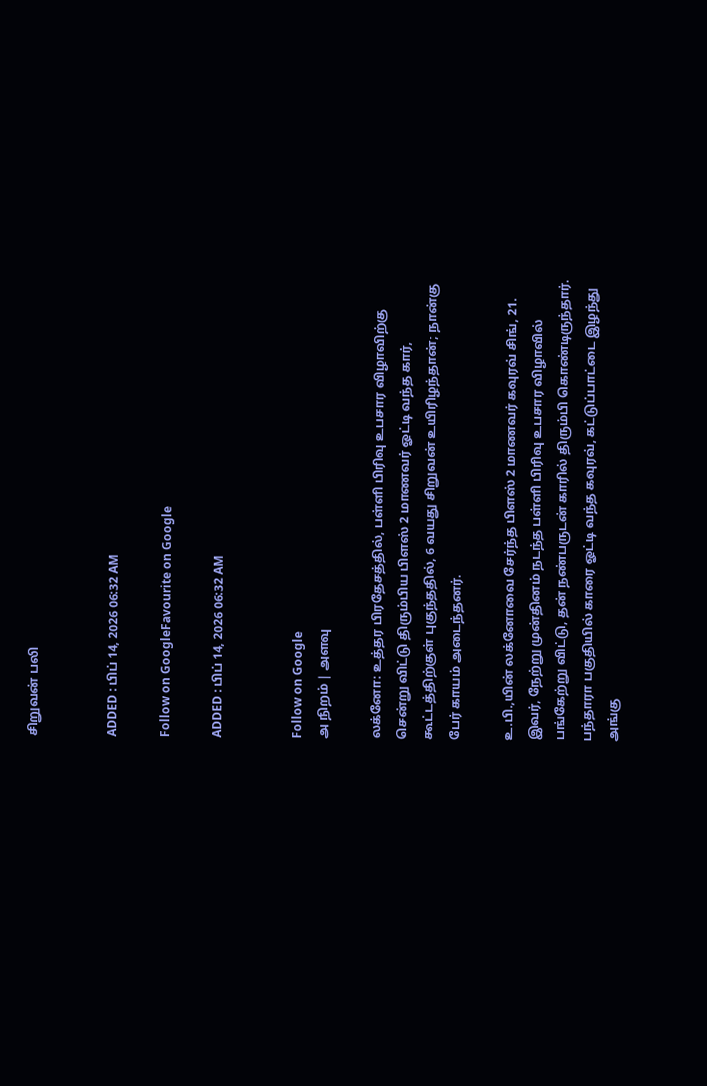சிறுவன் பலி


ADDED : பிப் 14, 2026 06:32 AM

Follow on GoogleFavourite on Google

ADDED : பிப் 14, 2026 06:32 AM


Follow on Google
அ நிறம் | அளவு

லக்னோ: உத்தர பிரதேசத்தில், பள்ளி பிரிவு உபசார விழாவிற்கு சென்று விட்டு திரும்பிய பிளஸ் 2 மாணவர் ஓட்டி வந்த கார், கூட்டத்திற்குள் புகுந்ததில், 6 வயது சிறுவன் உயிரிழந்தான்; நான்கு பேர் காயம் அடைந்தனர்.

உ.பி.,யின் லக்னோவை சேர்ந்த பிளஸ் 2 மாணவர் கவுரவ் சிங், 21. இவர், நேற்று முன்தினம் நடந்த பள்ளி பிரிவு உபசார விழாவில் பங்கேற்று விட்டு, தன் நண்பருடன் காரில் திரும்பி கொண்டிருந்தார். பந்தாரா பகுதியில் காரை ஓட்டி வந்த கவுரவ், கட்டுப்பாட்டை இழந்து அங்கு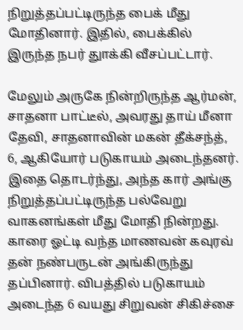நிறுத்தப்பட்டிருந்த பைக் மீது மோதினார். இதில், பைக்கில் இருந்த நபர் துாக்கி வீசப்பட்டார்.

மேலும் அருகே நின்றிருந்த ஆர்மன், சாதனா பாட்டீல், அவரது தாய் மீனா தேவி, சாதனாவின் மகன் தீக்சந்த், 6, ஆகியோர் படுகாயம் அடைந்தனர். இதை தொடர்ந்து, அந்த கார் அங்கு நிறுத்தப்பட்டிருந்த பல்வேறு வாகனங்கள் மீது மோதி நின்றது. காரை ஓட்டி வந்த மாணவன் கவுரவ் தன் நண்பருடன் அங்கிருந்து தப்பினார். விபத்தில் படுகாயம் அடைந்த 6 வயது சிறுவன் சிகிச்சை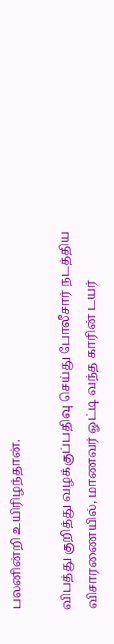பலனின்றி உயிரிழந்தான்.

விபத்து குறித்து வழக்குப்பதிவு செய்து போலீசார் நடத்திய விசாரணையில், மாணவர் ஓட்டி வந்த காரின் டயர்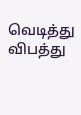வெடித்து விபத்து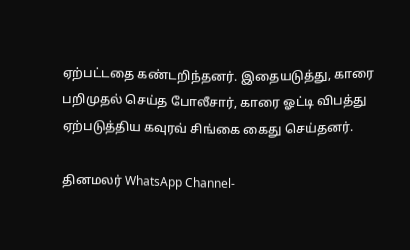ஏற்பட்டதை கண்டறிந்தனர். இதையடுத்து, காரை பறிமுதல் செய்த போலீசார், காரை ஓட்டி விபத்து ஏற்படுத்திய கவுரவ் சிங்கை கைது செய்தனர்.

தினமலர் WhatsApp Channel-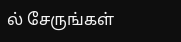ல் சேருங்கள்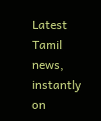Latest Tamil news, instantly on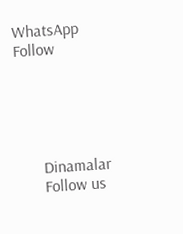WhatsApp
Follow





      Dinamalar
      Follow us